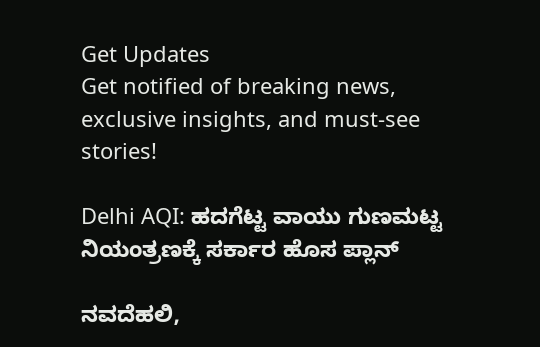Get Updates
Get notified of breaking news, exclusive insights, and must-see stories!

Delhi AQI: ಹದಗೆಟ್ಟ ವಾಯು ಗುಣಮಟ್ಟ ನಿಯಂತ್ರಣಕ್ಕೆ ಸರ್ಕಾರ ಹೊಸ ಪ್ಲಾನ್

ನವದೆಹಲಿ,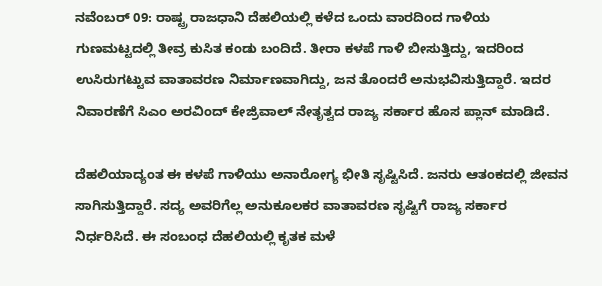ನವೆಂಬರ್ 09: ರಾಷ್ಟ್ರ ರಾಜಧಾನಿ ದೆಹಲಿಯಲ್ಲಿ ಕಳೆದ ಒಂದು ವಾರದಿಂದ ಗಾಳಿಯ ಗುಣಮಟ್ಟದಲ್ಲಿ ತೀವ್ರ ಕುಸಿತ ಕಂಡು ಬಂದಿದೆ. ತೀರಾ ಕಳಪೆ ಗಾಳಿ ಬೀಸುತ್ತಿದ್ದು, ಇದರಿಂದ ಉಸಿರುಗಟ್ಟುವ ವಾತಾವರಣ ನಿರ್ಮಾಣವಾಗಿದ್ದು, ಜನ ತೊಂದರೆ ಅನುಭವಿಸುತ್ತಿದ್ದಾರೆ. ಇದರ ನಿವಾರಣೆಗೆ ಸಿಎಂ ಅರವಿಂದ್ ಕೇಜ್ರಿವಾಲ್ ನೇತೃತ್ವದ ರಾಜ್ಯ ಸರ್ಕಾರ ಹೊಸ ಪ್ಲಾನ್ ಮಾಡಿದೆ.

ದೆಹಲಿಯಾದ್ಯಂತ ಈ ಕಳಪೆ ಗಾಳಿಯು ಅನಾರೋಗ್ಯ ಭೀತಿ ಸೃಷ್ಟಿಸಿದೆ. ಜನರು ಆತಂಕದಲ್ಲಿ ಜೀವನ ಸಾಗಿಸುತ್ತಿದ್ದಾರೆ. ಸದ್ಯ ಅವರಿಗೆಲ್ಲ ಅನುಕೂಲಕರ ವಾತಾವರಣ ಸೃಷ್ಟಿಗೆ ರಾಜ್ಯ ಸರ್ಕಾರ ನಿರ್ಧರಿಸಿದೆ. ಈ ಸಂಬಂಧ ದೆಹಲಿಯಲ್ಲಿ ಕೃತಕ ಮಳೆ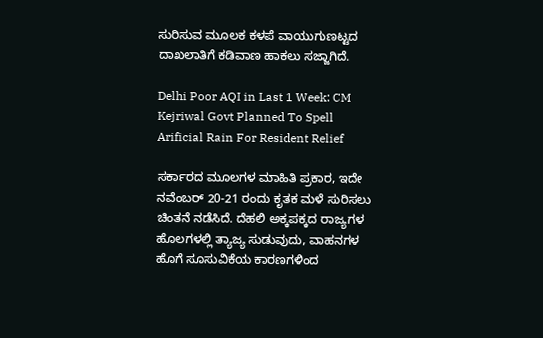ಸುರಿಸುವ ಮೂಲಕ ಕಳಪೆ ವಾಯುಗುಣಟ್ಟದ ದಾಖಲಾತಿಗೆ ಕಡಿವಾಣ ಹಾಕಲು ಸಜ್ಜಾಗಿದೆ.

Delhi Poor AQI in Last 1 Week: CM Kejriwal Govt Planned To Spell Arificial Rain For Resident Relief

ಸರ್ಕಾರದ ಮೂಲಗಳ ಮಾಹಿತಿ ಪ್ರಕಾರ, ಇದೇ ನವೆಂಬರ್ 20-21 ರಂದು ಕೃತಕ ಮಳೆ ಸುರಿಸಲು ಚಿಂತನೆ ನಡೆಸಿದೆ. ದೆಹಲಿ ಅಕ್ಕಪಕ್ಕದ ರಾಜ್ಯಗಳ ಹೊಲಗಳಲ್ಲಿ ತ್ಯಾಜ್ಯ ಸುಡುವುದು, ವಾಹನಗಳ ಹೊಗೆ ಸೂಸುವಿಕೆಯ ಕಾರಣಗಳಿಂದ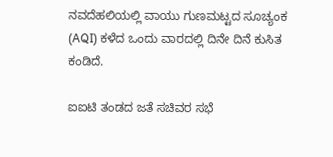ನವದೆಹಲಿಯಲ್ಲಿ ವಾಯು ಗುಣಮಟ್ಟದ ಸೂಚ್ಯಂಕ (AQI) ಕಳೆದ ಒಂದು ವಾರದಲ್ಲಿ ದಿನೇ ದಿನೆ ಕುಸಿತ ಕಂಡಿದೆ.

ಐಐಟಿ ತಂಡದ ಜತೆ ಸಚಿವರ ಸಭೆ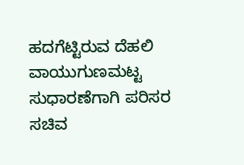ಹದಗೆಟ್ಟಿರುವ ದೆಹಲಿ ವಾಯುಗುಣಮಟ್ಟ ಸುಧಾರಣೆಗಾಗಿ ಪರಿಸರ ಸಚಿವ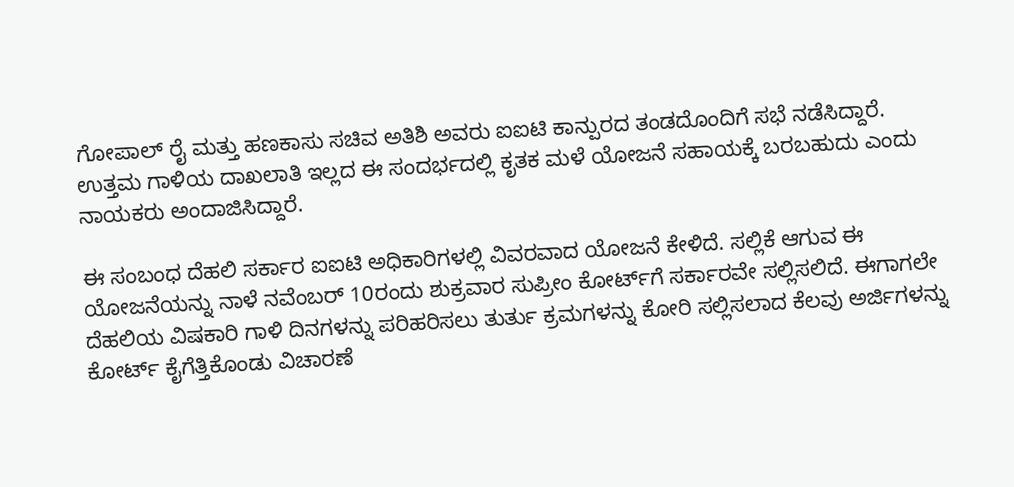ಗೋಪಾಲ್ ರೈ ಮತ್ತು ಹಣಕಾಸು ಸಚಿವ ಅತಿಶಿ ಅವರು ಐಐಟಿ ಕಾನ್ಪುರದ ತಂಡದೊಂದಿಗೆ ಸಭೆ ನಡೆಸಿದ್ದಾರೆ. ಉತ್ತಮ ಗಾಳಿಯ ದಾಖಲಾತಿ ಇಲ್ಲದ ಈ ಸಂದರ್ಭದಲ್ಲಿ ಕೃತಕ ಮಳೆ ಯೋಜನೆ ಸಹಾಯಕ್ಕೆ ಬರಬಹುದು ಎಂದು ನಾಯಕರು ಅಂದಾಜಿಸಿದ್ದಾರೆ.

ಈ ಸಂಬಂಧ ದೆಹಲಿ ಸರ್ಕಾರ ಐಐಟಿ ಅಧಿಕಾರಿಗಳಲ್ಲಿ ವಿವರವಾದ ಯೋಜನೆ ಕೇಳಿದೆ. ಸಲ್ಲಿಕೆ ಆಗುವ ಈ ಯೋಜನೆಯನ್ನು ನಾಳೆ ನವೆಂಬರ್ 10ರಂದು ಶುಕ್ರವಾರ ಸುಪ್ರೀಂ ಕೋರ್ಟ್‌ಗೆ ಸರ್ಕಾರವೇ ಸಲ್ಲಿಸಲಿದೆ. ಈಗಾಗಲೇ ದೆಹಲಿಯ ವಿಷಕಾರಿ ಗಾಳಿ ದಿನಗಳನ್ನು ಪರಿಹರಿಸಲು ತುರ್ತು ಕ್ರಮಗಳನ್ನು ಕೋರಿ ಸಲ್ಲಿಸಲಾದ ಕೆಲವು ಅರ್ಜಿಗಳನ್ನು ಕೋರ್ಟ್‌ ಕೈಗೆತ್ತಿಕೊಂಡು ವಿಚಾರಣೆ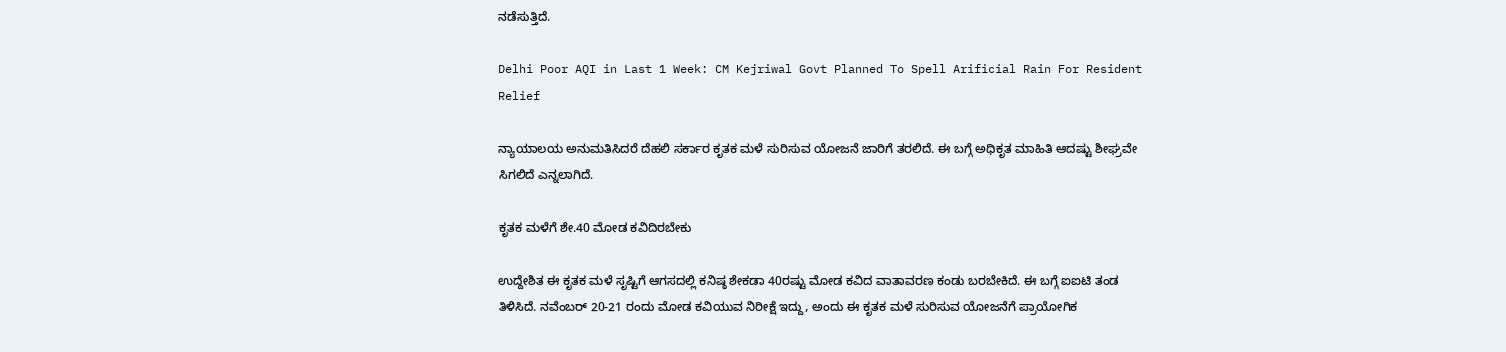ನಡೆಸುತ್ತಿದೆ.

Delhi Poor AQI in Last 1 Week: CM Kejriwal Govt Planned To Spell Arificial Rain For Resident Relief

ನ್ಯಾಯಾಲಯ ಅನುಮತಿಸಿದರೆ ದೆಹಲಿ ಸರ್ಕಾರ ಕೃತಕ ಮಳೆ ಸುರಿಸುವ ಯೋಜನೆ ಜಾರಿಗೆ ತರಲಿದೆ. ಈ ಬಗ್ಗೆ ಅಧಿಕೃತ ಮಾಹಿತಿ ಆದಷ್ಟು ಶೀಘ್ರವೇ ಸಿಗಲಿದೆ ಎನ್ನಲಾಗಿದೆ.

ಕೃತಕ ಮಳೆಗೆ ಶೇ.40 ಮೋಡ ಕವಿದಿರಬೇಕು

ಉದ್ದೇಶಿತ ಈ ಕೃತಕ ಮಳೆ ಸೃಷ್ಟಿಗೆ ಆಗಸದಲ್ಲಿ ಕನಿಷ್ಠ ಶೇಕಡಾ 40ರಷ್ಟು ಮೋಡ ಕವಿದ ವಾತಾವರಣ ಕಂಡು ಬರಬೇಕಿದೆ. ಈ ಬಗ್ಗೆ ಐಐಟಿ ತಂಡ ತಿಳಿಸಿದೆ. ನವೆಂಬರ್ 20-21 ರಂದು ಮೋಡ ಕವಿಯುವ ನಿರೀಕ್ಷೆ ಇದ್ದು, ಅಂದು ಈ ಕೃತಕ ಮಳೆ ಸುರಿಸುವ ಯೋಜನೆಗೆ ಪ್ರಾಯೋಗಿಕ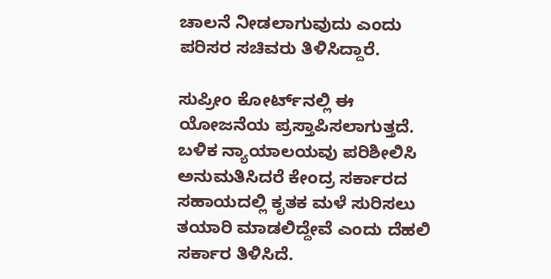ಚಾಲನೆ ನೀಡಲಾಗುವುದು ಎಂದು ಪರಿಸರ ಸಚಿವರು ತಿಳಿಸಿದ್ದಾರೆ.

ಸುಪ್ರೀಂ ಕೋರ್ಟ್‌ನಲ್ಲಿ ಈ ಯೋಜನೆಯ ಪ್ರಸ್ತಾಪಿಸಲಾಗುತ್ತದೆ. ಬಳಿಕ ನ್ಯಾಯಾಲಯವು ಪರಿಶೀಲಿಸಿ ಅನುಮತಿಸಿದರೆ ಕೇಂದ್ರ ಸರ್ಕಾರದ ಸಹಾಯದಲ್ಲಿ ಕೃತಕ ಮಳೆ ಸುರಿಸಲು ತಯಾರಿ ಮಾಡಲಿದ್ದೇವೆ ಎಂದು ದೆಹಲಿ ಸರ್ಕಾರ ತಿಳಿಸಿದೆ.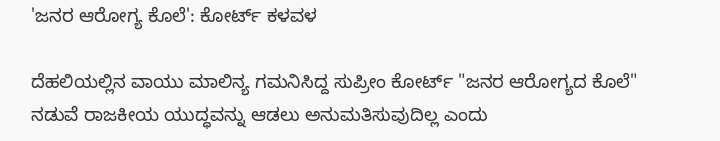'ಜನರ ಆರೋಗ್ಯ ಕೊಲೆ': ಕೋರ್ಟ್ ಕಳವಳ

ದೆಹಲಿಯಲ್ಲಿನ ವಾಯು ಮಾಲಿನ್ಯ ಗಮನಿಸಿದ್ದ ಸುಪ್ರೀಂ ಕೋರ್ಟ್ "ಜನರ ಆರೋಗ್ಯದ ಕೊಲೆ" ನಡುವೆ ರಾಜಕೀಯ ಯುದ್ಧವನ್ನು ಆಡಲು ಅನುಮತಿಸುವುದಿಲ್ಲ ಎಂದು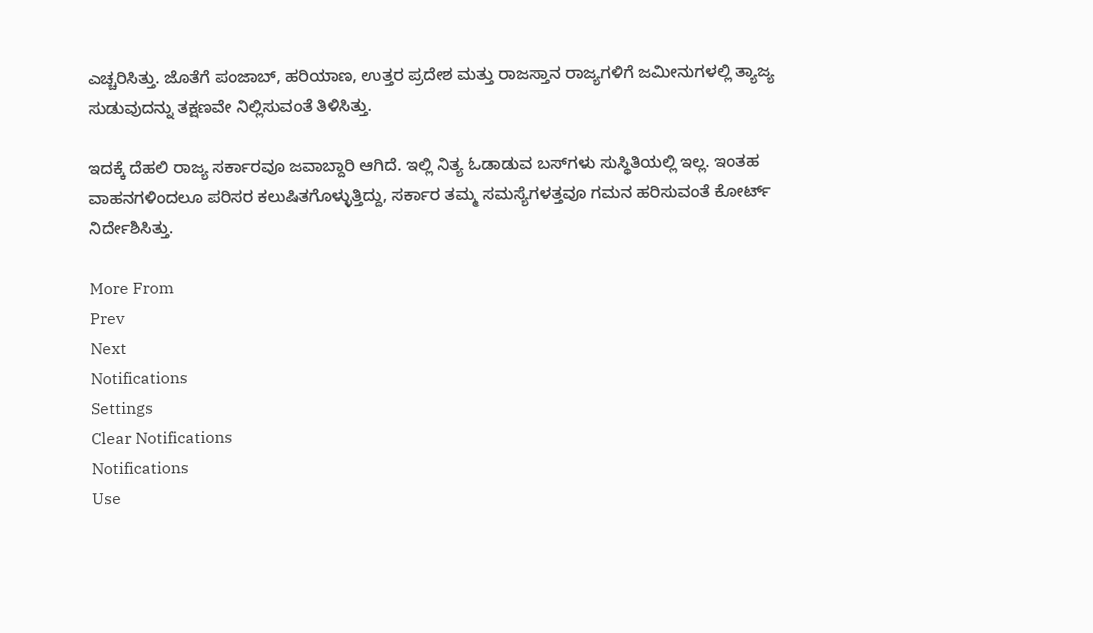ಎಚ್ಚರಿಸಿತ್ತು. ಜೊತೆಗೆ ಪಂಜಾಬ್, ಹರಿಯಾಣ, ಉತ್ತರ ಪ್ರದೇಶ ಮತ್ತು ರಾಜಸ್ತಾನ ರಾಜ್ಯಗಳಿಗೆ ಜಮೀನುಗಳಲ್ಲಿ ತ್ಯಾಜ್ಯ ಸುಡುವುದನ್ನು ತಕ್ಷಣವೇ ನಿಲ್ಲಿಸುವಂತೆ ತಿಳಿಸಿತ್ತು.

ಇದಕ್ಕೆ ದೆಹಲಿ ರಾಜ್ಯ ಸರ್ಕಾರವೂ ಜವಾಬ್ದಾರಿ ಆಗಿದೆ. ಇಲ್ಲಿ ನಿತ್ಯ ಓಡಾಡುವ ಬಸ್‌ಗಳು ಸುಸ್ಥಿತಿಯಲ್ಲಿ ಇಲ್ಲ. ಇಂತಹ ವಾಹನಗಳಿಂದಲೂ ಪರಿಸರ ಕಲುಷಿತಗೊಳ್ಳುತ್ತಿದ್ದು, ಸರ್ಕಾರ ತಮ್ಮ ಸಮಸ್ಯೆಗಳತ್ತವೂ ಗಮನ ಹರಿಸುವಂತೆ ಕೋರ್ಟ್ ನಿರ್ದೇಶಿಸಿತ್ತು.

More From
Prev
Next
Notifications
Settings
Clear Notifications
Notifications
Use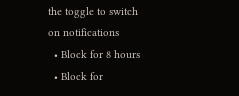the toggle to switch on notifications
  • Block for 8 hours
  • Block for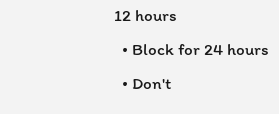12 hours
  • Block for 24 hours
  • Don't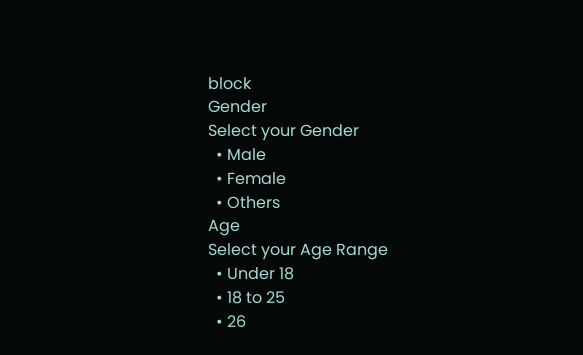block
Gender
Select your Gender
  • Male
  • Female
  • Others
Age
Select your Age Range
  • Under 18
  • 18 to 25
  • 26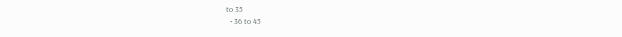to 35
  • 36 to 45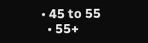• 45 to 55
  • 55+